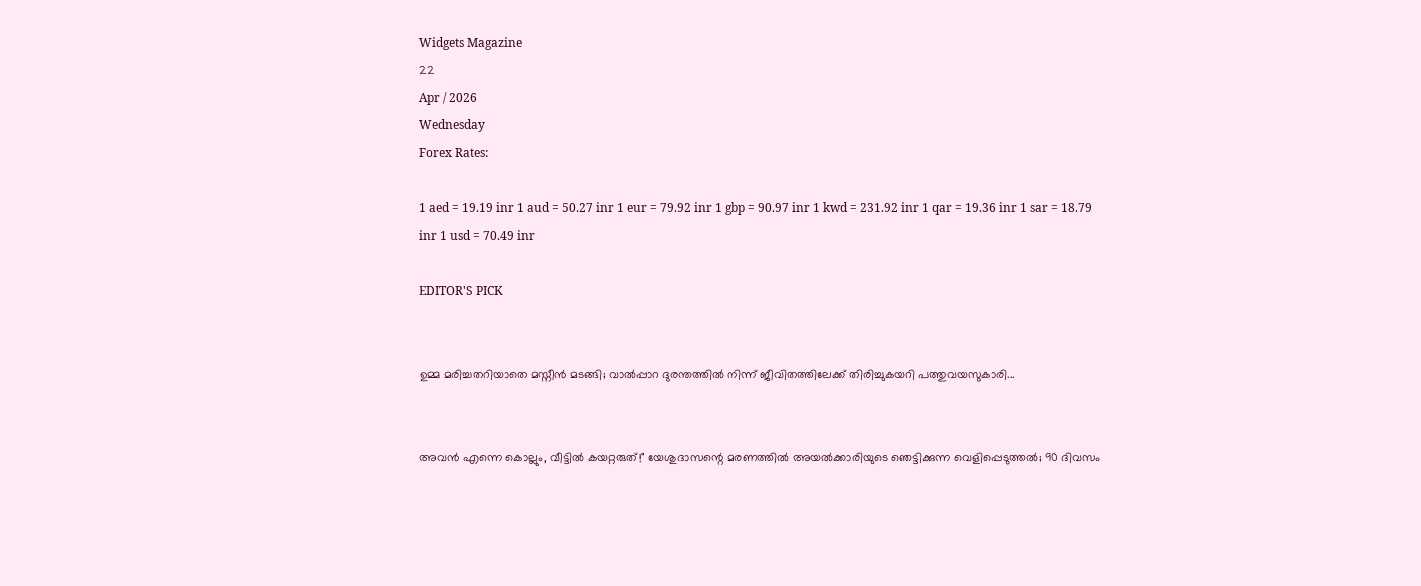Widgets Magazine
22
Apr / 2026
Wednesday
Forex Rates:

1 aed = 19.19 inr 1 aud = 50.27 inr 1 eur = 79.92 inr 1 gbp = 90.97 inr 1 kwd = 231.92 inr 1 qar = 19.36 inr 1 sar = 18.79 inr 1 usd = 70.49 inr

EDITOR'S PICK


ഉമ്മ മരിച്ചതറിയാതെ മസ്നീൻ മടങ്ങി; വാൽപ്പാറ ദുരന്തത്തിൽ നിന്ന് ജീവിതത്തിലേക്ക് തിരിച്ചുകയറി പത്തുവയസുകാരി...


അവൻ എന്നെ കൊല്ലും, വീട്ടിൽ കയറ്റരുത്!" യേശുദാസന്റെ മരണത്തിൽ അയൽക്കാരിയുടെ ഞെട്ടിക്കുന്ന വെളിപ്പെടുത്തൽ; 90 ദിവസം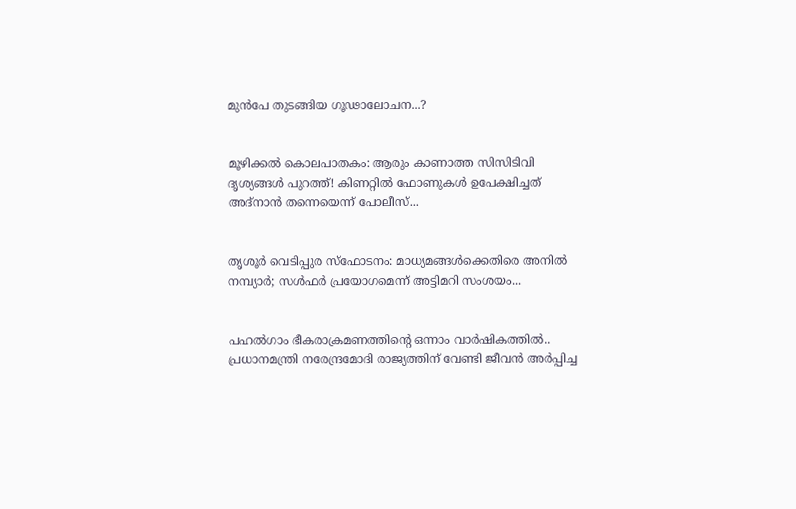മുൻപേ തുടങ്ങിയ ഗൂഢാലോചന...?


മൂഴിക്കൽ കൊലപാതകം: ആരും കാണാത്ത സിസിടിവി ദൃശ്യങ്ങൾ പുറത്ത്! കിണറ്റിൽ ഫോണുകൾ ഉപേക്ഷിച്ചത് അദ്‌നാൻ തന്നെയെന്ന് പോലീസ്...


തൃശൂർ വെടിപ്പുര സ്ഫോടനം: മാധ്യമങ്ങൾക്കെതിരെ അനിൽ നമ്പ്യാർ; സൾഫർ പ്രയോഗമെന്ന് അട്ടിമറി സംശയം...


പഹൽഗാം ഭീകരാക്രമണത്തിന്റെ ഒന്നാം വാർഷികത്തിൽ.. പ്രധാനമന്ത്രി നരേന്ദ്രമോദി രാജ്യത്തിന് വേണ്ടി ജീവൻ അർപ്പിച്ച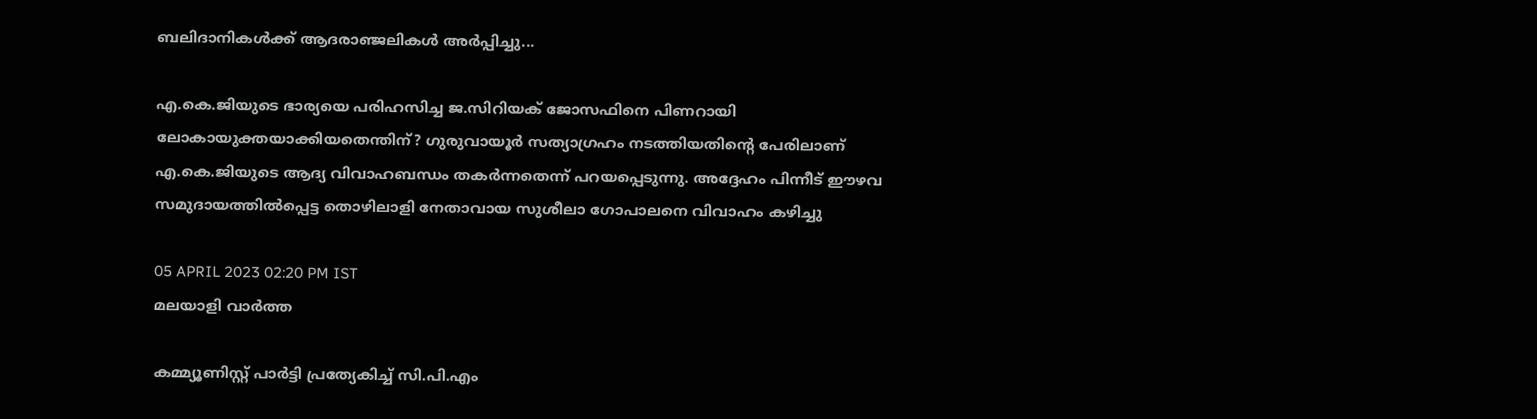ബലിദാനികൾക്ക് ആദരാഞ്ജലികൾ അ‍ർപ്പിച്ചു...

എ.കെ.ജിയുടെ ഭാര്യയെ പരിഹസിച്ച ജ.സിറിയക് ജോസഫിനെ പിണറായി ലോകായുക്തയാക്കിയതെന്തിന്? ഗുരുവായൂര്‍ സത്യാഗ്രഹം നടത്തിയതിന്റെ പേരിലാണ് എ.കെ.ജിയുടെ ആദ്യ വിവാഹബന്ധം തകര്‍ന്നതെന്ന് പറയപ്പെടുന്നു. അദ്ദേഹം പിന്നീട് ഈഴവ സമുദായത്തില്‍പ്പെട്ട തൊഴിലാളി നേതാവായ സുശീലാ ഗോപാലനെ വിവാഹം കഴിച്ചു

05 APRIL 2023 02:20 PM IST
മലയാളി വാര്‍ത്ത

കമ്മ്യൂണിസ്റ്റ് പാര്‍ട്ടി പ്രത്യേകിച്ച് സി.പി.എം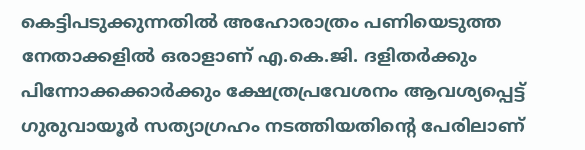കെട്ടിപടുക്കുന്നതില്‍ അഹോരാത്രം പണിയെടുത്ത നേതാക്കളില്‍ ഒരാളാണ് എ.കെ.ജി. ദളിതര്‍ക്കും പിന്നോക്കക്കാര്‍ക്കും ക്ഷേത്രപ്രവേശനം ആവശ്യപ്പെട്ട് ഗുരുവായൂര്‍ സത്യാഗ്രഹം നടത്തിയതിന്റെ പേരിലാണ്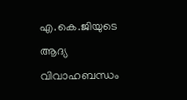എ.കെ.ജിയുടെ ആദ്യ വിവാഹബന്ധം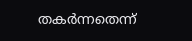തകര്‍ന്നതെന്ന്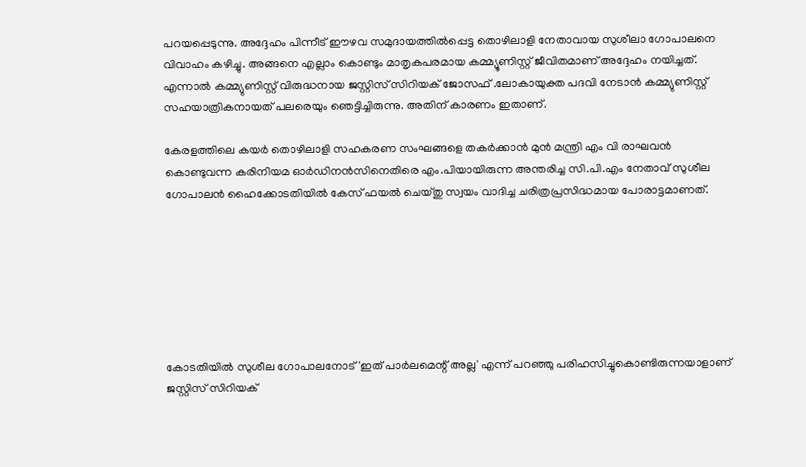പറയപ്പെടുന്നു. അദ്ദേഹം പിന്നീട് ഈഴവ സമുദായത്തില്‍പ്പെട്ട തൊഴിലാളി നേതാവായ സുശീലാ ഗോപാലനെ വിവാഹം കഴിച്ചു. അങ്ങനെ എല്ലാം കൊണ്ടും മാതൃകപരമായ കമ്മ്യൂണിസ്റ്റ് ജീവിതമാണ് അദ്ദേഹം നയിച്ചത്. എന്നാല്‍ കമ്മ്യുണിസ്റ്റ് വിരുദ്ധനായ ജസ്റ്റിസ് സിറിയക് ജോസഫ് .ലോകായുക്ത പദവി നേടാന്‍ കമ്മ്യുണിസ്റ്റ് സഹയാത്രികനായത് പലരെയും ഞെട്ടിച്ചിരുന്നു. അതിന് കാരണം ഇതാണ്.

കേരളത്തിലെ കയര്‍ തൊഴിലാളി സഹകരണ സംഘങ്ങളെ തകര്‍ക്കാന്‍ മുന്‍ മന്ത്രി എം വി രാഘവന്‍ കൊണ്ടുവന്ന കരിനിയമ ഓര്‍ഡിനന്‍സിനെതിരെ എം.പിയായിരുന്ന അന്തരിച്ച സി.പി.എം നേതാവ് സുശീല ഗോപാലന്‍ ഹൈക്കോടതിയില്‍ കേസ് ഫയല്‍ ചെയ്തു സ്വയം വാദിച്ച ചരിത്രപ്രസിദ്ധമായ പോരാട്ടമാണത്.







കോടതിയില്‍ സുശീല ഗോപാലനോട് 'ഇത് പാര്‍ലമെന്റ് അല്ല' എന്ന് പറഞ്ഞു പരിഹസിച്ചുകൊണ്ടിരുന്നയാളാണ് ജസ്റ്റിസ് സിറിയക്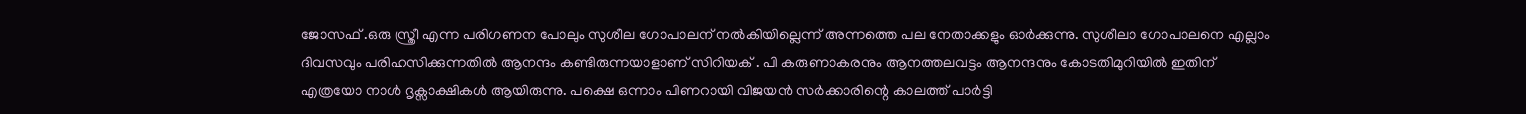ജോസഫ് .ഒരു സ്ത്രീ എന്ന പരിഗണന പോലും സുശീല ഗോപാലന് നല്‍കിയില്ലെന്ന് അന്നത്തെ പല നേതാക്കളും ഓര്‍ക്കുന്നു. സുശീലാ ഗോപാലനെ എല്ലാം ദിവസവും പരിഹസിക്കുന്നതില്‍ ആനന്ദം കണ്ടിരുന്നയാളാണ് സിറിയക് . പി കരുണാകരനും ആനത്തലവട്ടം ആനന്ദനും കോടതിമുറിയില്‍ ഇതിന് എത്രയോ നാള്‍ ദൃക്സാക്ഷികള്‍ ആയിരുന്നു. പക്ഷെ ഒന്നാം പിണറായി വിജയന്‍ സര്‍ക്കാരിന്റെ കാലത്ത് പാര്‍ട്ടി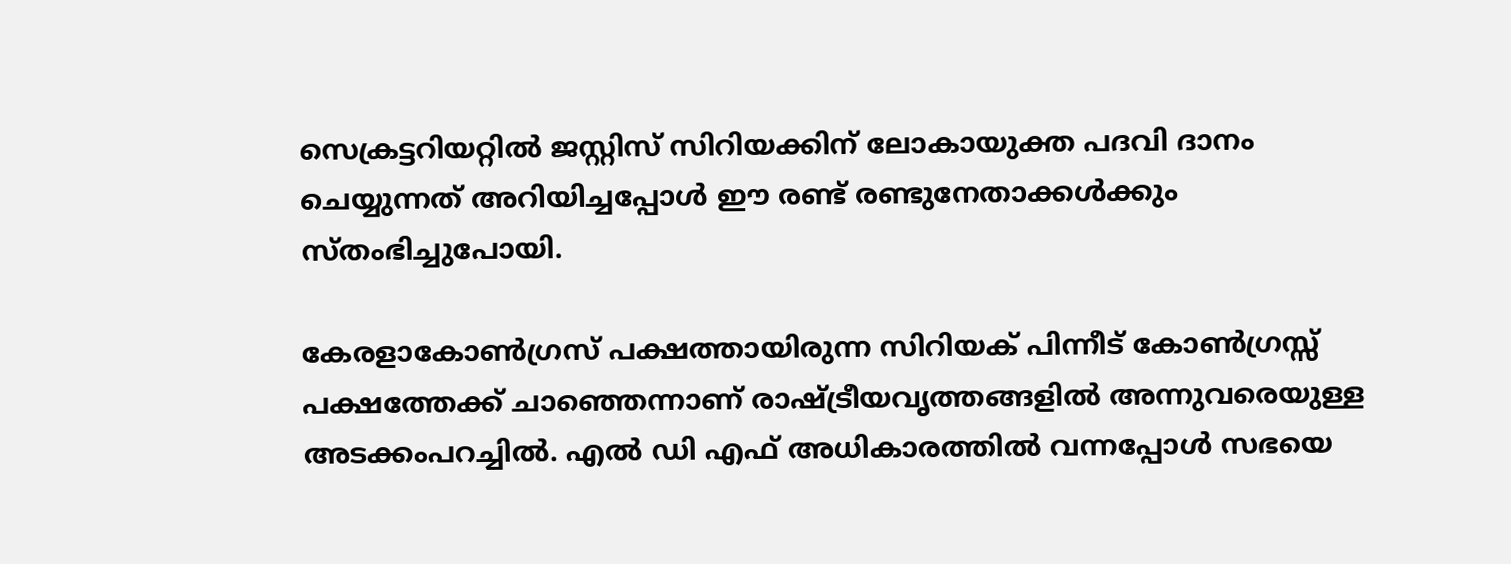സെക്രട്ടറിയറ്റില്‍ ജസ്റ്റിസ് സിറിയക്കിന് ലോകായുക്ത പദവി ദാനം ചെയ്യുന്നത് അറിയിച്ചപ്പോള്‍ ഈ രണ്ട് രണ്ടുനേതാക്കള്‍ക്കും സ്തംഭിച്ചുപോയി.

കേരളാകോണ്‍ഗ്രസ് പക്ഷത്തായിരുന്ന സിറിയക് പിന്നീട് കോണ്‍ഗ്രസ്സ് പക്ഷത്തേക്ക് ചാഞ്ഞെന്നാണ് രാഷ്ട്രീയവൃത്തങ്ങളില്‍ അന്നുവരെയുള്ള അടക്കംപറച്ചില്‍. എല്‍ ഡി എഫ് അധികാരത്തില്‍ വന്നപ്പോള്‍ സഭയെ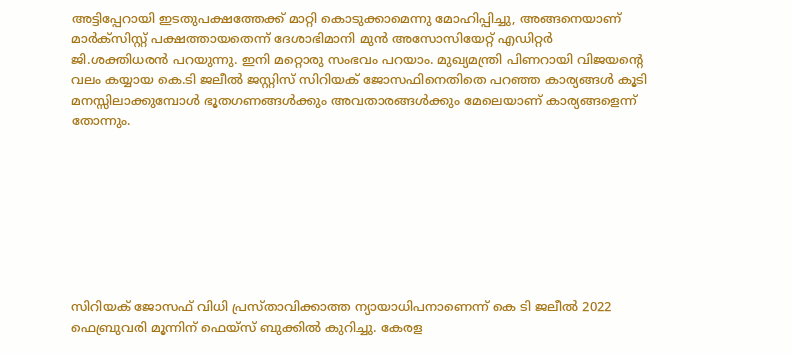അട്ടിപ്പേറായി ഇടതുപക്ഷത്തേക്ക് മാറ്റി കൊടുക്കാമെന്നു മോഹിപ്പിച്ചു, അങ്ങനെയാണ് മാര്‍ക്‌സിസ്റ്റ് പക്ഷത്തായതെന്ന് ദേശാഭിമാനി മുന്‍ അസോസിയേറ്റ് എഡിറ്റര്‍ ജി.ശക്തിധരന്‍ പറയുന്നു. ഇനി മറ്റൊരു സംഭവം പറയാം. മുഖ്യമന്ത്രി പിണറായി വിജയന്റെ വലം കയ്യായ കെ.ടി ജലീല്‍ ജസ്റ്റിസ് സിറിയക് ജോസഫിനെതിതെ പറഞ്ഞ കാര്യങ്ങള്‍ കൂടി മനസ്സിലാക്കുമ്പോള്‍ ഭൂതഗണങ്ങള്‍ക്കും അവതാരങ്ങള്‍ക്കും മേലെയാണ് കാര്യങ്ങളെന്ന് തോന്നും.








സിറിയക് ജോസഫ് വിധി പ്രസ്താവിക്കാത്ത ന്യായാധിപനാണെന്ന് കെ ടി ജലീല്‍ 2022 ഫെബ്രുവരി മൂന്നിന് ഫെയ്‌സ് ബുക്കില്‍ കുറിച്ചു. കേരള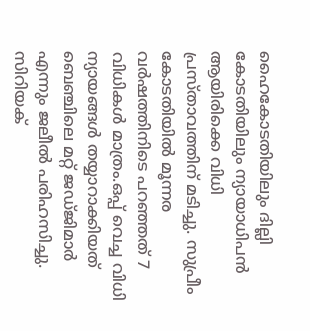ഹൈകോടതിയിലും ദില്ലി കോടതിയിലും ന്യായാധിപന്‍ ആയിരിക്കെ വിധി പ്രസ്താവത്തിന് മടിച്ചു. സുപ്രീം കോടതിയില്‍ മൂന്നര വര്‍ഷത്തിനിടെ പറഞ്ഞത് 7 വിധികള്‍ മാത്രം.ഒപ്പ് വെച്ച വിധി ന്യായങ്ങള്‍ തയ്യാറാക്കിയത് ബെഞ്ചിലെ മറ്റ് ജഡ്ജിമാര്‍ എന്നും ജലീല്‍ പരിഹസിച്ചു. സിറിയക്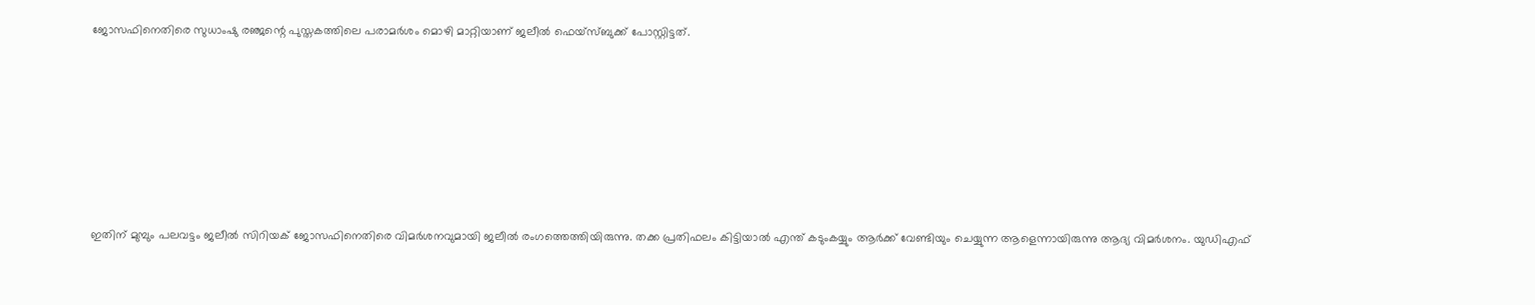ജോസഫിനെതിരെ സുധാംഷു രഞ്ജന്റെ പുസ്തകത്തിലെ പരാമര്‍ശം മൊഴി മാറ്റിയാണ് ജലീല്‍ ഫെയ്സ്ബുക്ക് പോസ്റ്റിട്ടത്.









ഇതിന് മുമ്പും പലവട്ടം ജലീല്‍ സിറിയക് ജോസഫിനെതിരെ വിമര്‍ശനവുമായി ജലീല്‍ രംഗത്തെത്തിയിരുന്നു. തക്ക പ്രതിഫലം കിട്ടിയാല്‍ എന്ത് കടുംകയ്യും ആര്‍ക്ക് വേണ്ടിയും ചെയ്യുന്ന ആളെന്നായിരുന്നു ആദ്യ വിമര്‍ശനം. യുഡിഎഫ്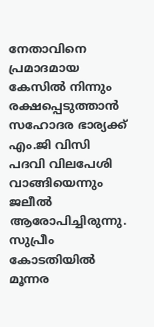നേതാവിനെ പ്രമാദമായ കേസില്‍ നിന്നും രക്ഷപ്പെടുത്താന്‍ സഹോദര ഭാര്യക്ക് എം.ജി വിസി പദവി വിലപേശി വാങ്ങിയെന്നും ജലീല്‍ ആരോപിച്ചിരുന്നു.
സുപ്രീം കോടതിയില്‍ മൂന്നര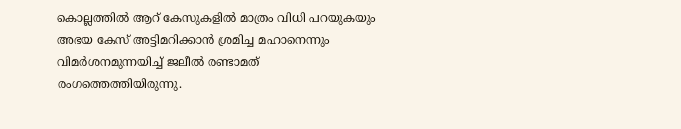കൊല്ലത്തില്‍ ആറ് കേസുകളില്‍ മാത്രം വിധി പറയുകയും അഭയ കേസ് അട്ടിമറിക്കാന്‍ ശ്രമിച്ച മഹാനെന്നും വിമര്‍ശനമുന്നയിച്ച് ജലീല്‍ രണ്ടാമത് രംഗത്തെത്തിയിരുന്നു.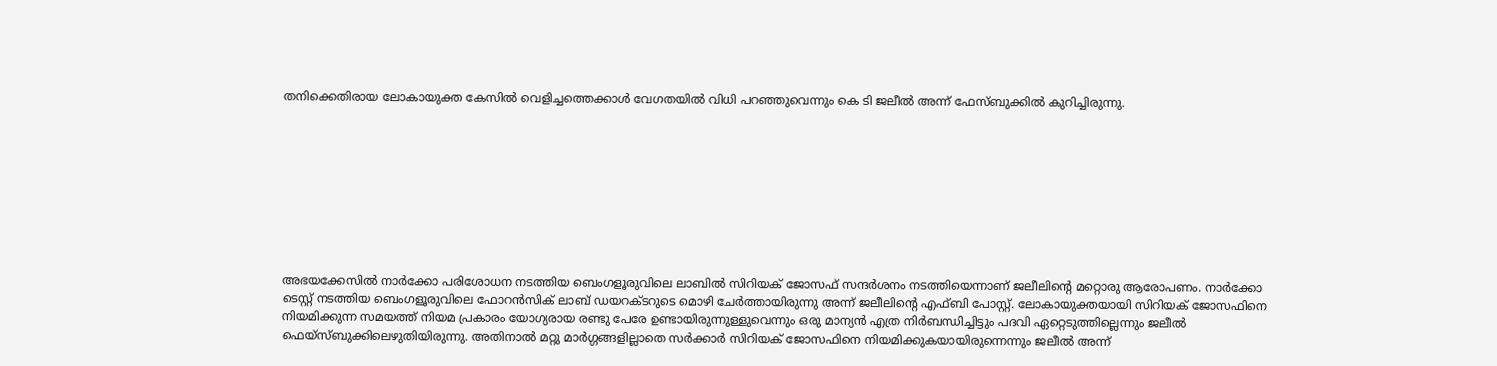തനിക്കെതിരായ ലോകായുക്ത കേസില്‍ വെളിച്ചത്തെക്കാള്‍ വേഗതയില്‍ വിധി പറഞ്ഞുവെന്നും കെ ടി ജലീല്‍ അന്ന് ഫേസ്ബുക്കില്‍ കുറിച്ചിരുന്നു.









അഭയക്കേസില്‍ നാര്‍ക്കോ പരിശോധന നടത്തിയ ബെംഗളൂരുവിലെ ലാബില്‍ സിറിയക് ജോസഫ് സന്ദര്‍ശനം നടത്തിയെന്നാണ് ജലീലിന്റെ മറ്റൊരു ആരോപണം. നാര്‍ക്കോ ടെസ്റ്റ് നടത്തിയ ബെംഗളൂരുവിലെ ഫോറന്‍സിക് ലാബ് ഡയറക്ടറുടെ മൊഴി ചേര്‍ത്തായിരുന്നു അന്ന് ജലീലിന്റെ എഫ്ബി പോസ്റ്റ്. ലോകായുക്തയായി സിറിയക് ജോസഫിനെ നിയമിക്കുന്ന സമയത്ത് നിയമ പ്രകാരം യോഗ്യരായ രണ്ടു പേരേ ഉണ്ടായിരുന്നുള്ളുവെന്നും ഒരു മാന്യന്‍ എത്ര നിര്‍ബന്ധിച്ചിട്ടും പദവി ഏറ്റെടുത്തില്ലെന്നും ജലീല്‍ ഫെയ്‌സ്ബുക്കിലെഴുതിയിരുന്നു. അതിനാല്‍ മറ്റു മാര്‍ഗ്ഗങ്ങളില്ലാതെ സര്‍ക്കാര്‍ സിറിയക് ജോസഫിനെ നിയമിക്കുകയായിരുന്നെന്നും ജലീല്‍ അന്ന്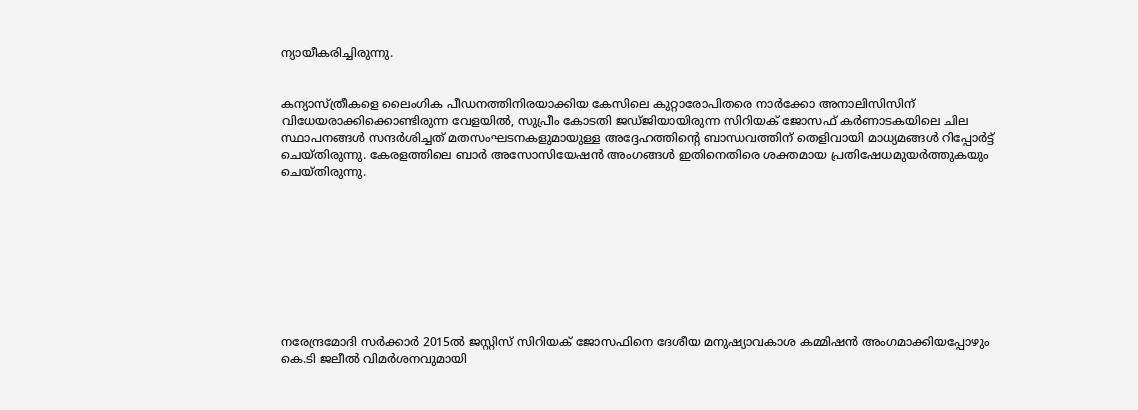ന്യായീകരിച്ചിരുന്നു.


കന്യാസ്ത്രീകളെ ലൈംഗിക പീഡനത്തിനിരയാക്കിയ കേസിലെ കുറ്റാരോപിതരെ നാര്‍ക്കോ അനാലിസിസിന് വിധേയരാക്കിക്കൊണ്ടിരുന്ന വേളയില്‍, സുപ്രീം കോടതി ജഡ്ജിയായിരുന്ന സിറിയക് ജോസഫ് കര്‍ണാടകയിലെ ചില സ്ഥാപനങ്ങള്‍ സന്ദര്‍ശിച്ചത് മതസംഘടനകളുമായുള്ള അദ്ദേഹത്തിന്റെ ബാന്ധവത്തിന് തെളിവായി മാധ്യമങ്ങള്‍ റിപ്പോര്‍ട്ട് ചെയ്തിരുന്നു. കേരളത്തിലെ ബാര്‍ അസോസിയേഷന്‍ അംഗങ്ങള്‍ ഇതിനെതിരെ ശക്തമായ പ്രതിഷേധമുയര്‍ത്തുകയും ചെയ്തിരുന്നു.









നരേന്ദ്രമോദി സര്‍ക്കാര്‍ 2015ല്‍ ജസ്റ്റിസ് സിറിയക് ജോസഫിനെ ദേശീയ മനുഷ്യാവകാശ കമ്മിഷന്‍ അംഗമാക്കിയപ്പോഴും കെ.ടി ജലീല്‍ വിമര്‍ശനവുമായി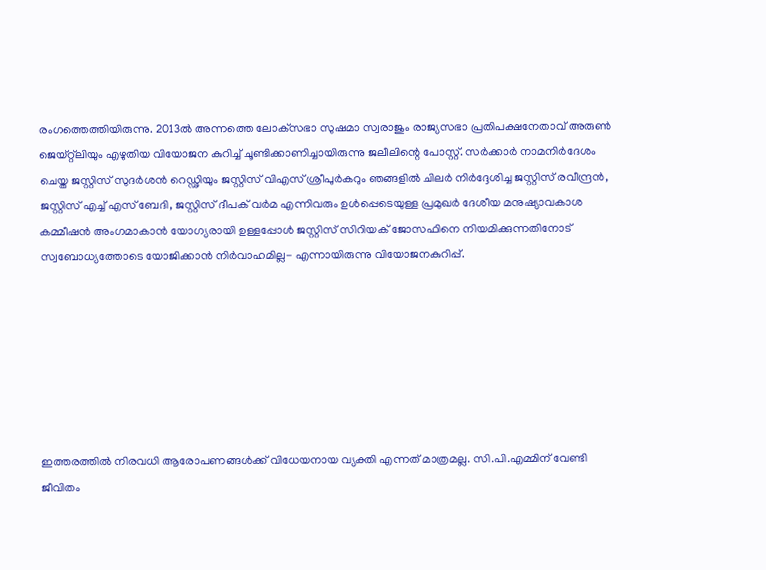രംഗത്തെത്തിയിരുന്നു. 2013ല്‍ അന്നത്തെ ലോക്‌സഭാ സുഷമാ സ്വരാജും രാജ്യസഭാ പ്രതിപക്ഷനേതാവ് അരുണ്‍ ജെയ്റ്റ്‌ലിയും എഴുതിയ വിയോജന കുറിച്ച് ചൂണ്ടിക്കാണിച്ചായിരുന്നു ജലീലിന്റെ പോസ്റ്റ്. സര്‍ക്കാര്‍ നാമനിര്‍ദേശം ചെയ്ത ജസ്റ്റിസ് സുദര്‍ശന്‍ റെഡ്ഢിയും ജസ്റ്റിസ് വിഎസ് ശ്രീപുര്‍കറും ഞങ്ങളില്‍ ചിലര്‍ നിര്‍ദ്ദേശിച്ച ജസ്റ്റിസ് രവീന്ദ്രന്‍, ജസ്റ്റിസ് എച്ച് എസ് ബേദി, ജസ്റ്റിസ് ദീപക് വര്‍മ എന്നിവരും ഉള്‍പ്പെടെയുള്ള പ്രമുഖര്‍ ദേശീയ മനുഷ്യാവകാശ കമ്മീഷന്‍ അംഗമാകാന്‍ യോഗ്യരായി ഉള്ളപ്പോള്‍ ജസ്റ്റിസ് സിറിയക് ജോസഫിനെ നിയമിക്കുന്നതിനോട് സ്വബോധ്യത്തോടെ യോജിക്കാന്‍ നിര്‍വാഹമില്ല- എന്നായിരുന്നു വിയോജനകുറിപ്പ്.







ഇത്തരത്തില്‍ നിരവധി ആരോപണങ്ങള്‍ക്ക് വിധേയനായ വ്യക്തി എന്നത് മാത്രമല്ല. സി.പി.എമ്മിന് വേണ്ടി ജീവിതം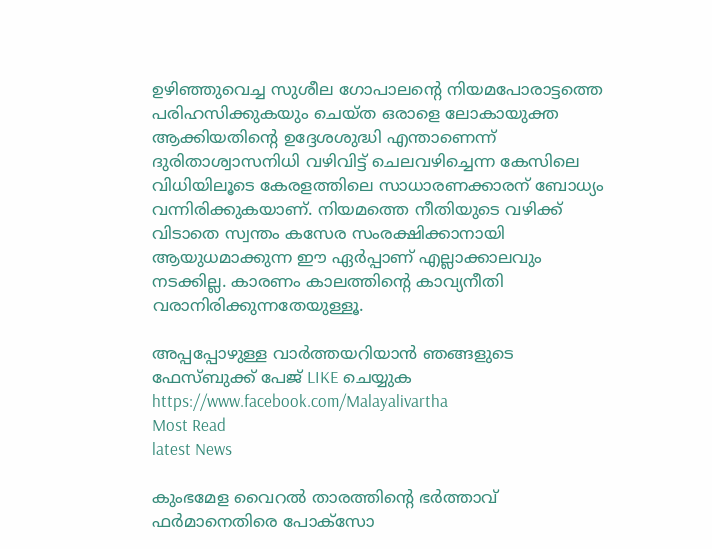ഉഴിഞ്ഞുവെച്ച സുശീല ഗോപാലന്റെ നിയമപോരാട്ടത്തെ പരിഹസിക്കുകയും ചെയ്ത ഒരാളെ ലോകായുക്ത ആക്കിയതിന്റെ ഉദ്ദേശശുദ്ധി എന്താണെന്ന് ദുരിതാശ്വാസനിധി വഴിവിട്ട് ചെലവഴിച്ചെന്ന കേസിലെ വിധിയിലൂടെ കേരളത്തിലെ സാധാരണക്കാരന് ബോധ്യം വന്നിരിക്കുകയാണ്. നിയമത്തെ നീതിയുടെ വഴിക്ക് വിടാതെ സ്വന്തം കസേര സംരക്ഷിക്കാനായി ആയുധമാക്കുന്ന ഈ ഏര്‍പ്പാണ് എല്ലാക്കാലവും നടക്കില്ല. കാരണം കാലത്തിന്റെ കാവ്യനീതി വരാനിരിക്കുന്നതേയുള്ളൂ.

അപ്പപ്പോഴുള്ള വാര്‍ത്തയറിയാന്‍ ഞങ്ങളുടെ ഫേസ്‌ബുക്ക്‌ പേജ് LIKE ചെയ്യുക
https://www.facebook.com/Malayalivartha
Most Read
latest News

കുംഭമേള വൈറല്‍ താരത്തിന്റെ ഭര്‍ത്താവ് ഫര്‍മാനെതിരെ പോക്‌സോ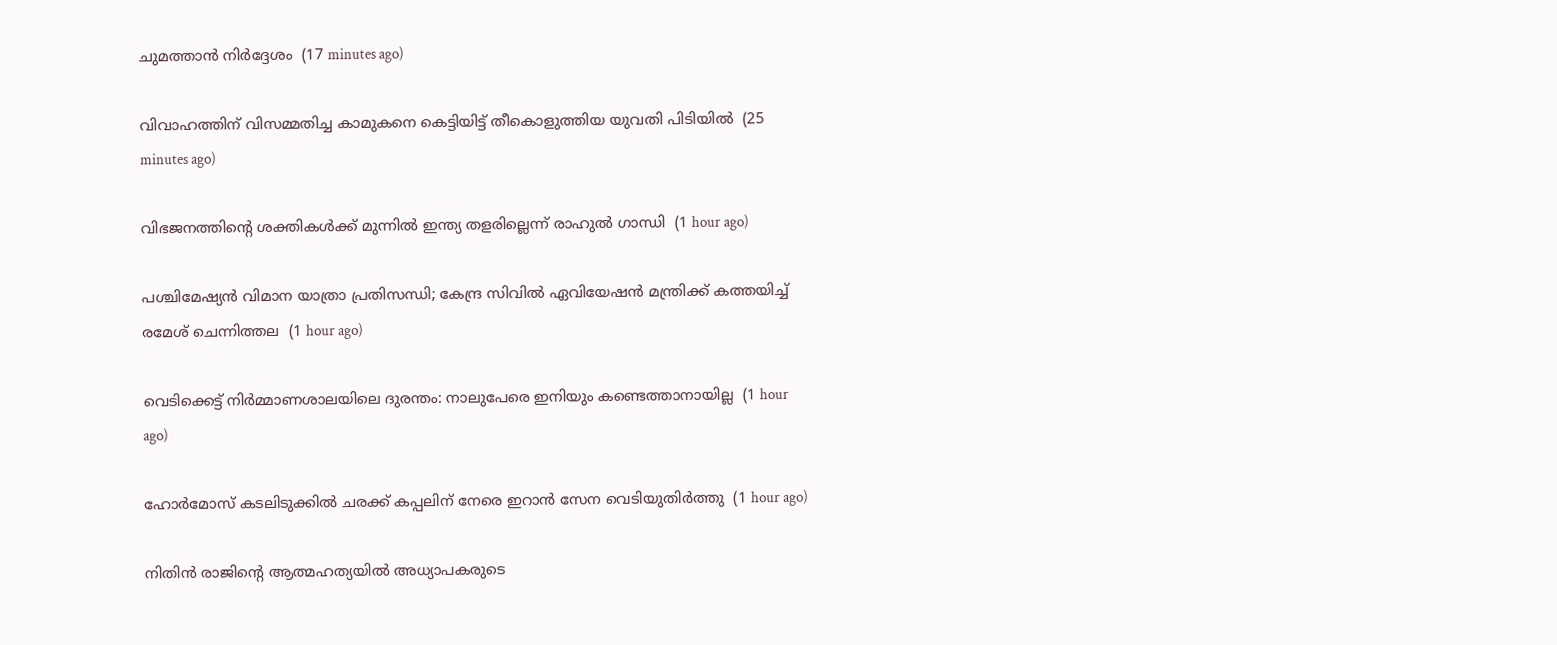ചുമത്താന്‍ നിര്‍ദ്ദേശം  (17 minutes ago)

വിവാഹത്തിന് വിസമ്മതിച്ച കാമുകനെ കെട്ടിയിട്ട് തീകൊളുത്തിയ യുവതി പിടിയില്‍  (25 minutes ago)

വിഭജനത്തിന്റെ ശക്തികള്‍ക്ക് മുന്നില്‍ ഇന്ത്യ തളരില്ലെന്ന് രാഹുല്‍ ഗാന്ധി  (1 hour ago)

പശ്ചിമേഷ്യന്‍ വിമാന യാത്രാ പ്രതിസന്ധി; കേന്ദ്ര സിവില്‍ ഏവിയേഷന്‍ മന്ത്രിക്ക് കത്തയിച്ച് രമേശ് ചെന്നിത്തല  (1 hour ago)

വെടിക്കെട്ട് നിര്‍മ്മാണശാലയിലെ ദുരന്തം: നാലുപേരെ ഇനിയും കണ്ടെത്താനായില്ല  (1 hour ago)

ഹോര്‍മോസ് കടലിടുക്കില്‍ ചരക്ക് കപ്പലിന് നേരെ ഇറാന്‍ സേന വെടിയുതിര്‍ത്തു  (1 hour ago)

നിതിന്‍ രാജിന്റെ ആത്മഹത്യയില്‍ അധ്യാപകരുടെ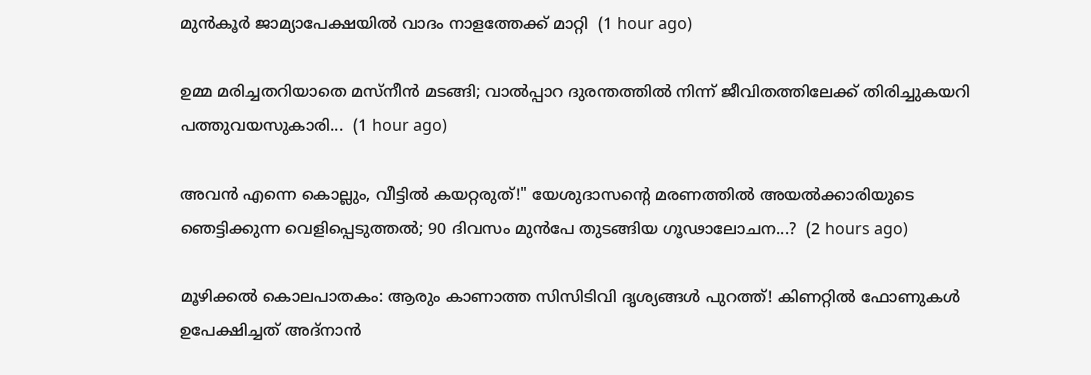മുന്‍കൂര്‍ ജാമ്യാപേക്ഷയില്‍ വാദം നാളത്തേക്ക് മാറ്റി  (1 hour ago)

ഉമ്മ മരിച്ചതറിയാതെ മസ്നീൻ മടങ്ങി; വാൽപ്പാറ ദുരന്തത്തിൽ നിന്ന് ജീവിതത്തിലേക്ക് തിരിച്ചുകയറി പത്തുവയസുകാരി...  (1 hour ago)

അവൻ എന്നെ കൊല്ലും, വീട്ടിൽ കയറ്റരുത്!" യേശുദാസന്റെ മരണത്തിൽ അയൽക്കാരിയുടെ ഞെട്ടിക്കുന്ന വെളിപ്പെടുത്തൽ; 90 ദിവസം മുൻപേ തുടങ്ങിയ ഗൂഢാലോചന...?  (2 hours ago)

മൂഴിക്കൽ കൊലപാതകം: ആരും കാണാത്ത സിസിടിവി ദൃശ്യങ്ങൾ പുറത്ത്! കിണറ്റിൽ ഫോണുകൾ ഉപേക്ഷിച്ചത് അദ്‌നാൻ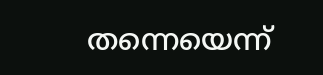തന്നെയെന്ന്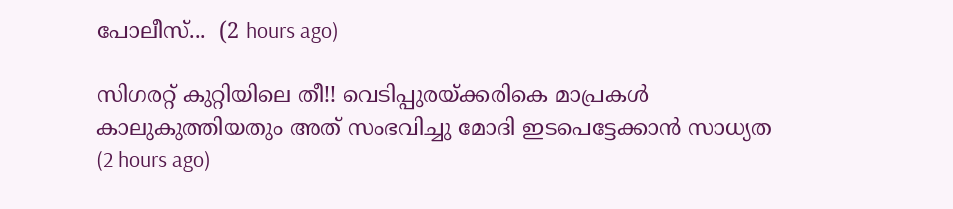പോലീസ്...  (2 hours ago)

സിഗരറ്റ് കുറ്റിയിലെ തീ!! വെടിപ്പുരയ്ക്കരികെ മാപ്രകൾ കാലുകുത്തിയതും അത് സംഭവിച്ചു മോദി ഇടപെട്ടേക്കാൻ സാധ്യത  (2 hours ago)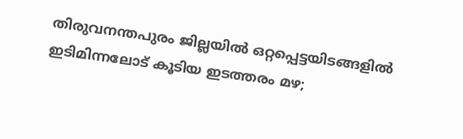തിരുവനന്തപുരം ജില്ലയിൽ ഒറ്റപ്പെട്ടയിടങ്ങളിൽ ഇടിമിന്നലോട് കൂടിയ ഇടത്തരം മഴ;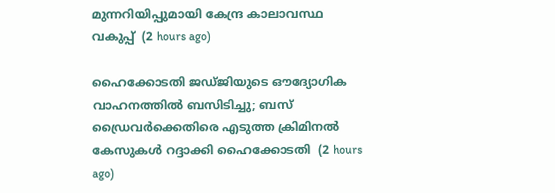മുന്നറിയിപ്പുമായി കേന്ദ്ര കാലാവസ്ഥ വകുപ്പ്  (2 hours ago)

ഹൈക്കോടതി ജഡ്ജിയുടെ ഔദ്യോഗിക വാഹനത്തിൽ ബസിടിച്ചു; ബസ് ഡ്രൈവർക്കെതിരെ എടുത്ത ക്രിമിനൽ കേസുകൾ റദ്ദാക്കി ഹൈക്കോടതി  (2 hours ago)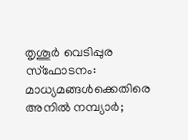തൃശൂർ വെടിപ്പുര സ്ഫോടനം: മാധ്യമങ്ങൾക്കെതിരെ അനിൽ നമ്പ്യാർ;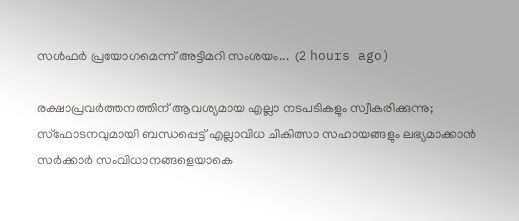സൾഫർ പ്രയോഗമെന്ന് അട്ടിമറി സംശയം...  (2 hours ago)

രക്ഷാപ്രവർത്തനത്തിന് ആവശ്യമായ എല്ലാ നടപടികളും സ്വീകരിക്കുന്നു; സ്ഫോടനവുമായി ബന്ധപ്പെട്ട് എല്ലാവിധ ചികിത്സാ സഹായങ്ങളും ലഭ്യമാക്കാൻ സർക്കാർ സംവിധാനങ്ങളെയാകെ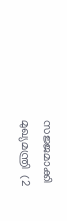സജ്ജമാക്കി മുഖ്യമന്ത്രി  (2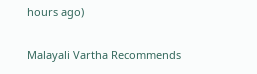hours ago)

Malayali Vartha Recommends